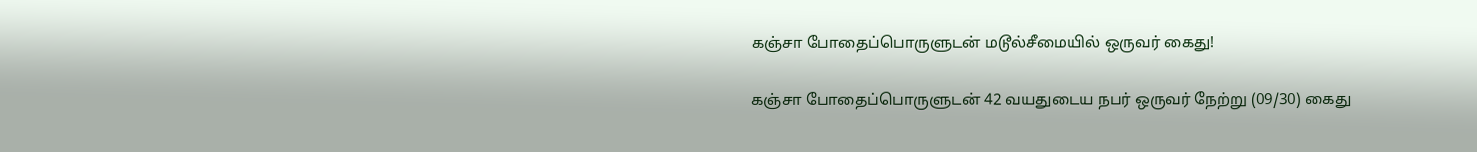கஞ்சா போதைப்பொருளுடன் மடூல்சீமையில் ஒருவர் கைது!

கஞ்சா போதைப்பொருளுடன் 42 வயதுடைய நபர் ஒருவர் நேற்று (09/30) கைது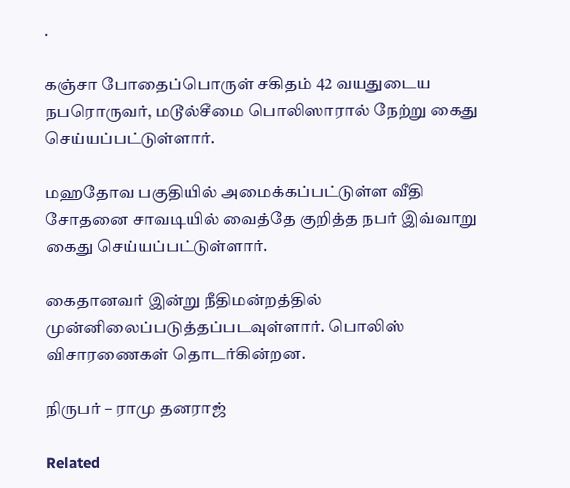.

கஞ்சா போதைப்பொருள் சகிதம் 42 வயதுடைய நபரொருவர், மடூல்சீமை பொலிஸாரால் நேற்று கைது செய்யப்பட்டுள்ளார்.

மஹதோவ பகுதியில் அமைக்கப்பட்டுள்ள வீதி சோதனை சாவடியில் வைத்தே குறித்த நபர் இவ்வாறு கைது செய்யப்பட்டுள்ளார்.

கைதானவர் இன்று நீதிமன்றத்தில் முன்னிலைப்படுத்தப்படவுள்ளார். பொலிஸ் விசாரணைகள் தொடர்கின்றன.

நிருபர் – ராமு தனராஜ்

Related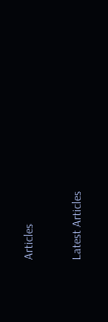Articles

Latest Articles